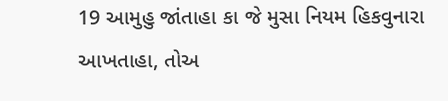19 આમુહુ જાંતાહા કા જે મુસા નિયમ હિકવુનારા આખતાહા, તોઅ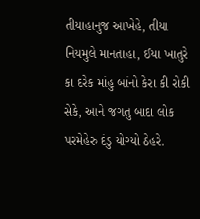તીયાહાનુજ આખેહે, તીયા નિયમુલે માનતાહા, ઈયા ખાતુરે કા દરેક માંહુ બાંનો કેરા કી રોકી સેકે, આને જગતુ બાદા લોક પરમેહેરુ દંડુ યોગ્યો ઠેહરે.